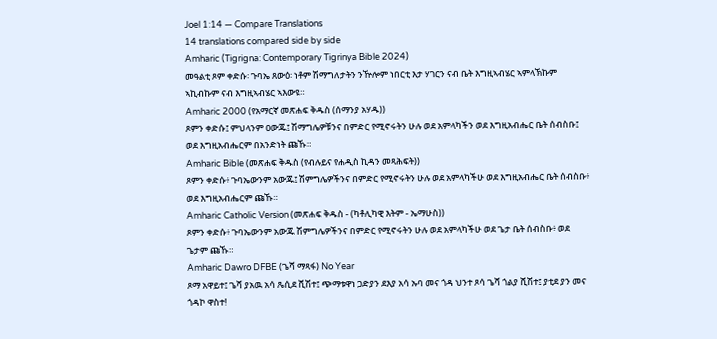Joel 1:14 — Compare Translations
14 translations compared side by side
Amharic (Tigrigna: Contemporary Tigrinya Bible 2024)
መዓልቲ ጾም ቀድሱ፡ ጉባኤ ጸውዕ፡ ነቶም ሽማግለታትን ንዅሎም ነበርቲ እታ ሃገርን ናብ ቤት እግዚኣብሄር ኣምላኽኩም ኣኪብኩም ናብ እግዚኣብሄር ኣእውዩ።
Amharic 2000 (የአማርኛ መጽሐፍ ቅዱስ (ሰማንያ አሃዱ))
ጾምን ቀድሱ፤ ምህላንም ዐውጁ፤ ሽማግሌዎቹንና በምድር የሚኖሩትን ሁሉ ወደ አምላካችን ወደ እግዚአብሔር ቤት ሰብስቡ፤ ወደ እግዚአብሔርም በአንድነት ጩኹ።
Amharic Bible (መጽሐፍ ቅዱስ (የብሉይና የሐዲስ ኪዳን መጻሕፍት))
ጾምን ቀድሱ፥ ጉባኤውንም አውጁ፤ ሽምግሌዎችንና በምድር የሚኖሩትን ሁሉ ወደ አምላካችሁ ወደ እግዚአብሔር ቤት ሰብስቡ፥ ወደ እግዚአብሔርም ጩኹ።
Amharic Catholic Version (መጽሐፍ ቅዱስ - (ካቶሊካዊ እትም - ኤማሁስ))
ጾምን ቀድሱ፥ ጉባኤውንም አውጁ ሽምግሌዎችንና በምድር የሚኖሩትን ሁሉ ወደ አምላካችሁ ወደ ጌታ ቤት ሰብስቡ፥ ወደ ጌታም ጩኹ።
Amharic Dawro DFBE (ጌሻ ማጻፋ) No Year
ጾማ አዋይተ፤ ጌሻ ያአዉ አሳ ጼሲደ ሺሽተ፤ ጭማቱዋነ ጋድያን ደእያ አሳ ኡባ መና ጎዳ ህንተ ጾሳ ጌሻ ጎልያ ሺሽተ፤ ያቲደ ያን መና ጎዳኮ ዋስተ!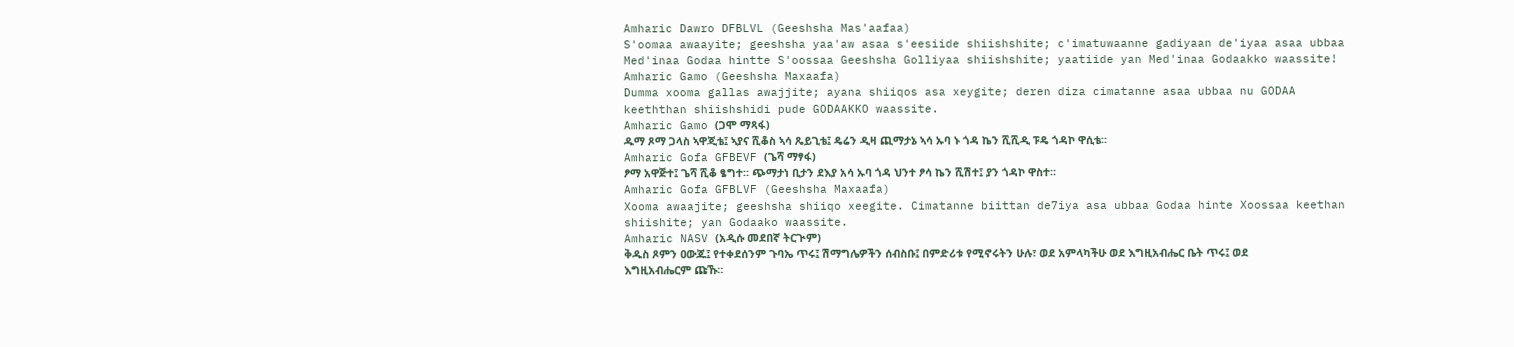Amharic Dawro DFBLVL (Geeshsha Mas'aafaa)
S'oomaa awaayite; geeshsha yaa'aw asaa s'eesiide shiishshite; c'imatuwaanne gadiyaan de'iyaa asaa ubbaa Med'inaa Godaa hintte S'oossaa Geeshsha Golliyaa shiishshite; yaatiide yan Med'inaa Godaakko waassite!
Amharic Gamo (Geeshsha Maxaafa)
Dumma xooma gallas awajjite; ayana shiiqos asa xeygite; deren diza cimatanne asaa ubbaa nu GODAA keeththan shiishshidi pude GODAAKKO waassite.
Amharic Gamo (ጋሞ ማጻፋ)
ዱማ ጾማ ጋላስ ኣዋጂቴ፤ ኣያና ሺቆስ ኣሳ ጼይጊቴ፤ ዴሬን ዲዛ ጪማታኔ ኣሳ ኡባ ኑ ጎዳ ኬን ሺሺዲ ፑዴ ጎዳኮ ዋሲቴ።
Amharic Gofa GFBEVF (ጌሻ ማፃፋ)
ፆማ አዋጅተ፤ ጌሻ ሺቆ ፄግተ። ጭማታነ ቢታን ደእያ አሳ ኡባ ጎዳ ህንተ ፆሳ ኬን ሺሽተ፤ ያን ጎዳኮ ዋስተ።
Amharic Gofa GFBLVF (Geeshsha Maxaafa)
Xooma awaajite; geeshsha shiiqo xeegite. Cimatanne biittan de7iya asa ubbaa Godaa hinte Xoossaa keethan shiishite; yan Godaako waassite.
Amharic NASV (አዲሱ መደበኛ ትርጒም)
ቅዱስ ጾምን ዐውጁ፤ የተቀደሰንም ጉባኤ ጥሩ፤ ሽማግሌዎችን ሰብስቡ፤ በምድሪቱ የሚኖሩትን ሁሉ፣ ወደ አምላካችሁ ወደ እግዚአብሔር ቤት ጥሩ፤ ወደ እግዚአብሔርም ጩኹ።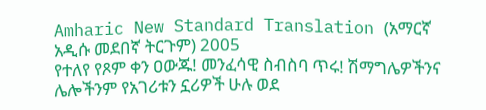Amharic New Standard Translation (አማርኛ አዲሱ መደበኛ ትርጉም) 2005
የተለየ የጾም ቀን ዐውጁ! መንፈሳዊ ስብስባ ጥሩ! ሽማግሌዎችንና ሌሎችንም የአገሪቱን ኗሪዎች ሁሉ ወደ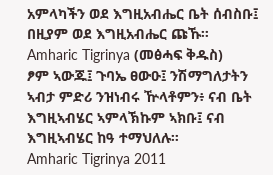አምላካችን ወደ እግዚአብሔር ቤት ሰብስቡ፤ በዚያም ወደ እግዚአብሔር ጩኹ።
Amharic Tigrinya (መፅሓፍ ቅዱስ)
ፆም ኣውጁ፤ ጉባኤ ፀውዑ፤ ንሽማግለታትን ኣብታ ምድሪ ንዝነብሩ ዅላቶምን፥ ናብ ቤት እግዚኣብሄር ኣምላኽኩም ኣክቡ፤ ናብ እግዚኣብሄር ከዓ ተማህለሉ።
Amharic Tigrinya 2011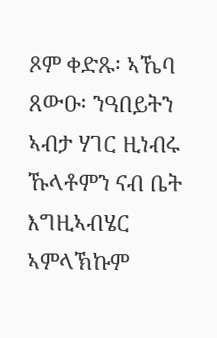ጾም ቀድጹ፡ ኣኼባ ጸውዑ፡ ንዓበይትን ኣብታ ሃገር ዚነብሩ ኹላቶምን ናብ ቤት እግዚኣብሄር ኣምላኽኩም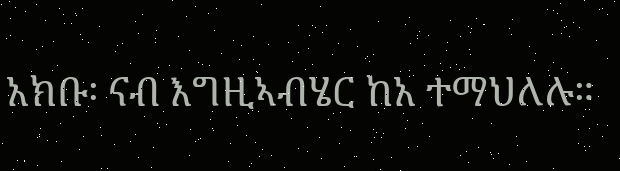አክቡ፡ ናብ እግዚኣብሄር ከአ ተማህለሉ።